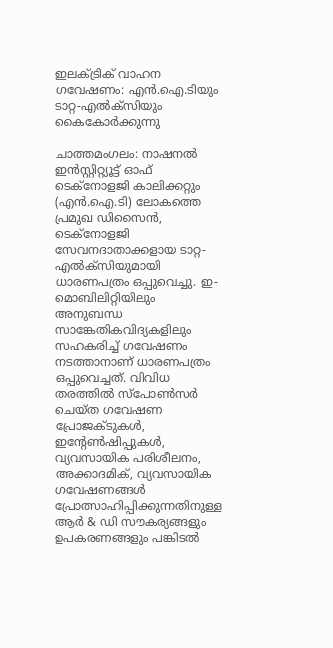ഇലക്ട്രിക് വാഹന ഗവേഷണം: എൻ.ഐ.ടിയും ടാറ്റ-എൽക്‌സിയും കൈകോർക്കുന്നു

ചാത്തമംഗലം: നാഷനൽ ഇൻസ്റ്റിറ്റ്യൂട്ട് ഓഫ് ടെക്‌നോളജി കാലിക്കറ്റും (എൻ.ഐ.ടി) ലോകത്തെ പ്രമുഖ ഡിസൈൻ, ടെക്‌നോളജി സേവനദാതാക്കളായ ടാറ്റ-എൽക്‌സിയുമായി ധാരണപത്രം ഒപ്പുവെച്ചു. ഇ-മൊബിലിറ്റിയിലും അനുബന്ധ സാങ്കേതികവിദ്യകളിലും സഹകരിച്ച് ഗവേഷണം നടത്താനാണ് ധാരണപത്രം ഒപ്പുവെച്ചത്. വിവിധ തരത്തിൽ സ്പോൺസർ ചെയ്ത ഗവേഷണ പ്രോജക്ടുകൾ, ഇന്റേൺഷിപ്പുകൾ, വ്യവസായിക പരിശീലനം, അക്കാദമിക്, വ്യവസായിക ഗവേഷണങ്ങൾ പ്രോത്സാഹിപ്പിക്കുന്നതിനുള്ള ആർ & ഡി സൗകര്യങ്ങളും ഉപകരണങ്ങളും പങ്കിടൽ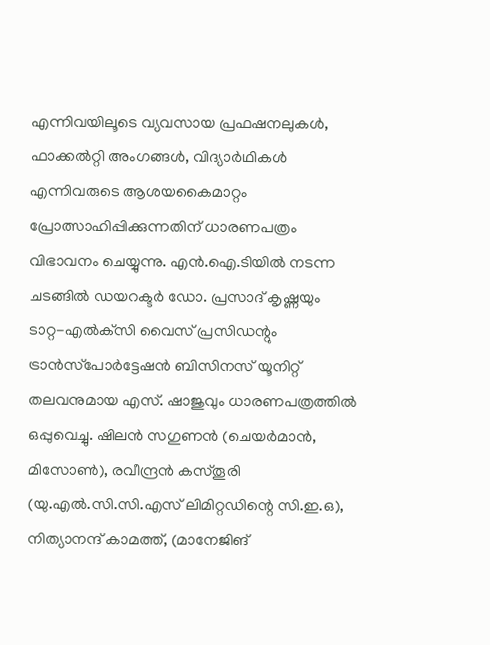എന്നിവയിലൂടെ വ്യവസായ പ്രഫഷനലുകൾ, ഫാക്കൽറ്റി അംഗങ്ങൾ, വിദ്യാർഥികൾ എന്നിവരുടെ ആശയകൈമാറ്റം പ്രോത്സാഹിപ്പിക്കുന്നതിന് ധാരണപത്രം വിഭാവനം ചെയ്യുന്നു. എൻ.ഐ.ടിയിൽ നടന്ന ചടങ്ങിൽ ഡയറക്ടർ ഡോ. പ്രസാദ് കൃഷ്ണയും ടാറ്റ-എൽക്‌സി വൈസ് പ്രസിഡന്റും ട്രാൻസ്‌പോർട്ടേഷൻ ബിസിനസ് യൂനിറ്റ് തലവനുമായ എസ്. ഷാജുവും ധാരണപത്രത്തിൽ ഒപ്പുവെച്ചു. ഷിലൻ സഗുണൻ (ചെയർമാൻ, മിസോൺ), രവീന്ദ്രൻ കസ്തൂരി (യു.എൽ.സി.സി.എസ് ലിമിറ്റഡിന്റെ സി.ഇ.ഒ), നിത്യാനന്ദ് കാമത്ത്, (മാനേജിങ്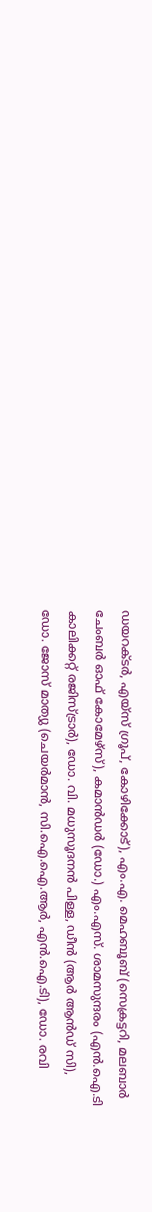ഡയറക്ടർ, എയ്സ് ഗ്രൂപ്, കോഴിക്കോട്), എം.എ. മെഹബൂബ് (സെക്രട്ടറി, മലബാർ ചേംബർ ഓഫ് കോമേഴ്സ്), കമാൻഡർ (ഡോ.) എം.എസ്. ശാമസുന്ദരം (എൻ.ഐ.ടി കാലിക്കറ്റ് രജിസ്ട്രാർ), ഡോ. വി. മധുസൂദനൻ പിള്ള, ഡീൻ (ആർ ആൻഡ് സി), ഡോ. ജോസ് മാത്യു (ചെയർമാൻ, സി.ഐ.ഐ.ആർ, എൻ.ഐ.ടി), ഡോ. രവി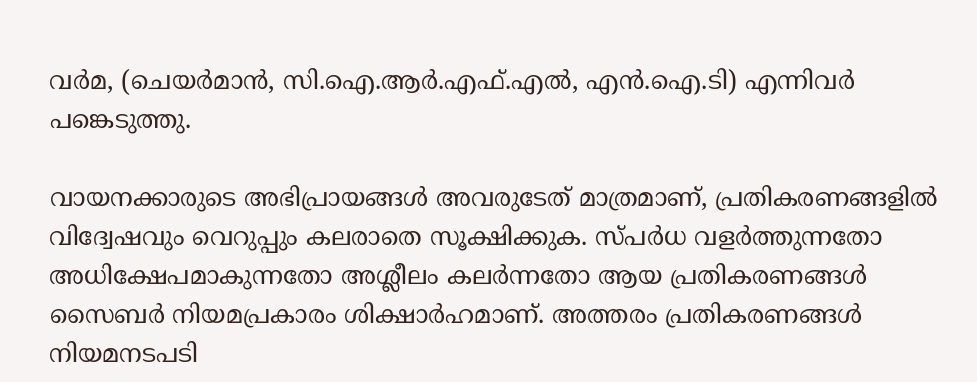വർമ, (ചെയർമാൻ, സി.ഐ.ആർ.എഫ്.എൽ, എൻ.ഐ.ടി) എന്നിവർ പങ്കെടുത്തു.

വായനക്കാരുടെ അഭിപ്രായങ്ങള്‍ അവരുടേത് മാത്രമാണ്, പ്രതികരണങ്ങളിൽ വിദ്വേഷവും വെറുപ്പും കലരാതെ സൂക്ഷിക്കുക. സ്പർധ വളർത്തുന്നതോ അധിക്ഷേപമാകുന്നതോ അശ്ലീലം കലർന്നതോ ആയ പ്രതികരണങ്ങൾ സൈബർ നിയമപ്രകാരം ശിക്ഷാർഹമാണ്. അത്തരം പ്രതികരണങ്ങൾ നിയമനടപടി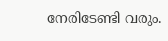നേരിടേണ്ടി വരും.